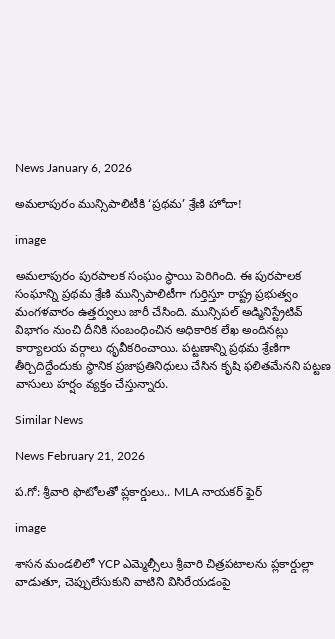News January 6, 2026

అమలాపురం మున్సిపాలిటీకి ‘ప్రథమ’ శ్రేణి హోదా!

image

అమలాపురం పురపాలక సంఘం స్థాయి పెరిగింది. ఈ పురపాలక సంఘాన్ని ప్రథమ శ్రేణి మున్సిపాలిటీగా గుర్తిస్తూ రాష్ట్ర ప్రభుత్వం మంగళవారం ఉత్తర్వులు జారీ చేసింది. మున్సిపల్ అడ్మినిస్ట్రేటివ్ విభాగం నుంచి దీనికి సంబంధించిన అధికారిక లేఖ అందినట్లు కార్యాలయ వర్గాలు ధృవీకరించాయి. పట్టణాన్ని ప్రథమ శ్రేణిగా తీర్చిదిద్దేందుకు స్థానిక ప్రజాప్రతినిధులు చేసిన కృషి ఫలితమేనని పట్టణ వాసులు హర్షం వ్యక్తం చేస్తున్నారు.

Similar News

News February 21, 2026

ప.గో: శ్రీవారి ఫొటోలతో ప్లకార్డులు.. MLA నాయకర్ ఫైర్

image

శాసన మండలిలో YCP ఎమ్మెల్సీలు శ్రీవారి చిత్రపటాలను ప్లకార్డుల్లా వాడుతూ, చెప్పులేసుకుని వాటిని విసిరేయడంపై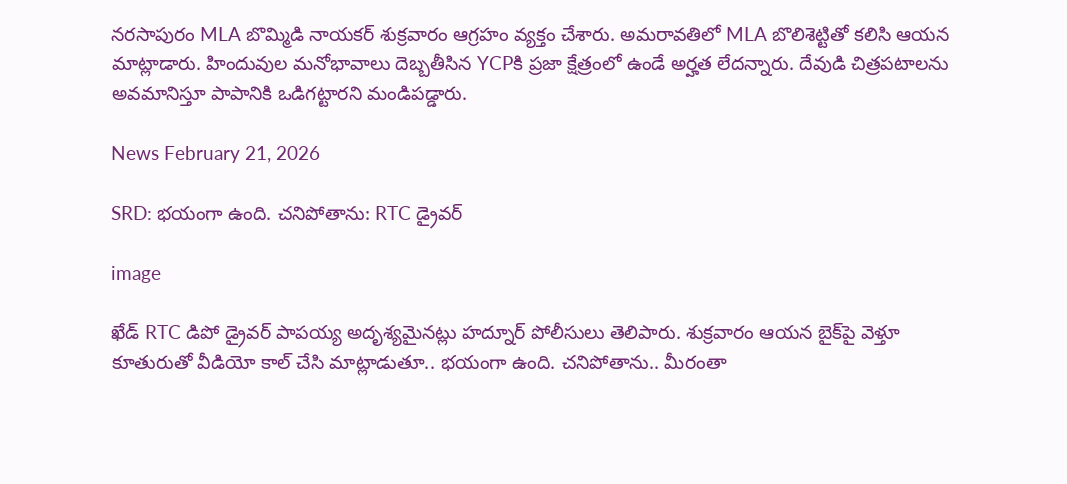నరసాపురం MLA బొమ్మిడి నాయకర్ శుక్రవారం ఆగ్రహం వ్యక్తం చేశారు. అమరావతిలో MLA బొలిశెట్టితో కలిసి ఆయన మాట్లాడారు. హిందువుల మనోభావాలు దెబ్బతీసిన YCPకి ప్రజా క్షేత్రంలో ఉండే అర్హత లేదన్నారు. దేవుడి చిత్రపటాలను అవమానిస్తూ పాపానికి ఒడిగట్టారని మండిపడ్డారు.

News February 21, 2026

SRD: భయంగా ఉంది. చనిపోతాను: RTC డ్రైవర్

image

ఖేడ్ RTC డిపో డ్రైవర్ పాపయ్య అదృశ్యమైనట్లు హద్నూర్ పోలీసులు తెలిపారు. శుక్రవారం ఆయన బైక్‌పై వెళ్తూ కూతురుతో వీడియో కాల్ చేసి మాట్లాడుతూ.. భయంగా ఉంది. చనిపోతాను.. మీరంతా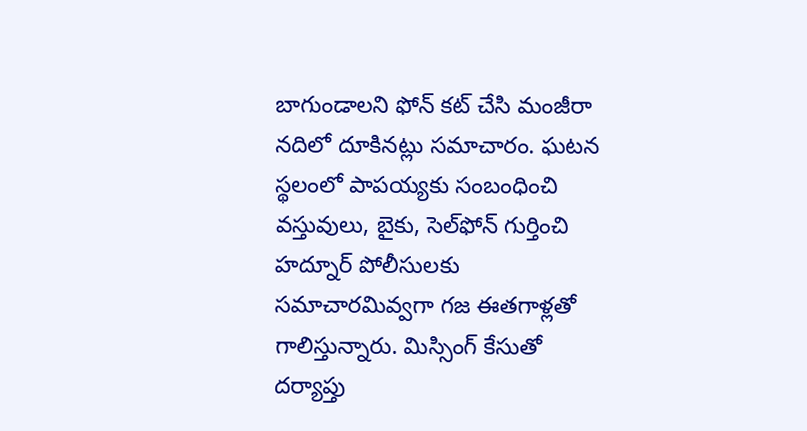బాగుండాలని ఫోన్ కట్ చేసి మంజీరా నదిలో దూకినట్లు సమాచారం. ఘటన స్థలంలో పాపయ్యకు సంబంధించి వస్తువులు, బైకు, సెల్‌ఫోన్ గుర్తించి హద్నూర్ పోలీసులకు సమాచారమివ్వగా గజ ఈతగాళ్లతో గాలిస్తున్నారు. మిస్సింగ్ కేసుతో దర్యాప్తు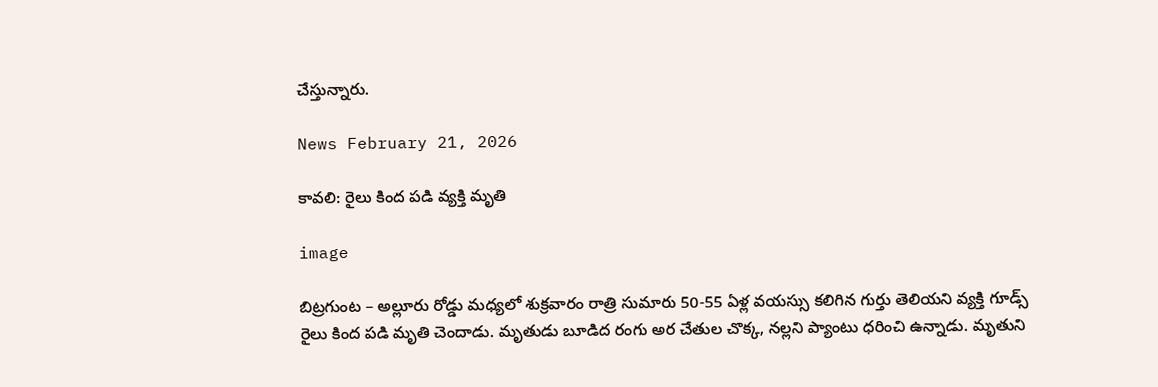చేస్తున్నారు.

News February 21, 2026

కావలి: రైలు కింద పడి వ్యక్తి మృతి

image

బిట్రగుంట – అల్లూరు రోడ్డు మధ్యలో శుక్రవారం రాత్రి సుమారు 50-55 ఏళ్ల వయస్సు కలిగిన గుర్తు తెలియని వ్యక్తి గూడ్స్ రైలు కింద పడి మృతి చెందాడు. మృతుడు బూడిద రంగు అర చేతుల చొక్క, నల్లని ప్యాంటు ధరించి ఉన్నాడు. మృతుని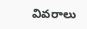వివరాలు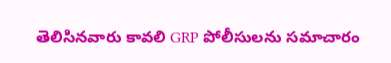తెలిసినవారు కావలి GRP పోలీసులను సమాచారం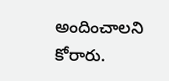అందించాలని కోరారు.